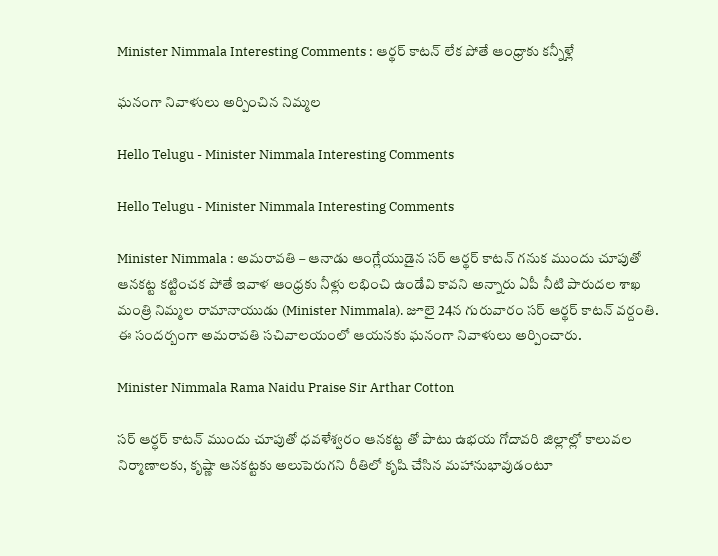Minister Nimmala Interesting Comments : ఆర్థ‌ర్ కాట‌న్ లేక పోతే ఆంధ్రాకు క‌న్నీళ్లే

ఘ‌నంగా నివాళులు అర్పించిన నిమ్మ‌ల

Hello Telugu - Minister Nimmala Interesting Comments

Hello Telugu - Minister Nimmala Interesting Comments

Minister Nimmala : అమ‌రావ‌తి – ఆనాడు ఆంగ్లేయుడైన స‌ర్ ఆర్థ‌ర్ కాట‌న్ గ‌నుక ముందు చూపుతో ఆన‌క‌ట్ట క‌ట్టించ‌క పోతే ఇవాళ ఆంధ్ర‌కు నీళ్లు ల‌భించి ఉండేవి కావ‌ని అన్నారు ఏపీ నీటి పారుద‌ల శాఖ మంత్రి నిమ్మ‌ల రామానాయుడు (Minister Nimmala). జూలై 24న గురువారం స‌ర్ ఆర్థ‌ర్ కాట‌న్ వ‌ర్దంతి. ఈ సంద‌ర్బంగా అమ‌రావ‌తి స‌చివాల‌యంలో ఆయ‌న‌కు ఘ‌నంగా నివాళులు అర్పించారు.

Minister Nimmala Rama Naidu Praise Sir Arthar Cotton

స‌ర్ ఆర్ధర్ కాటన్ ముందు చూపుతో ధవళేశ్వరం ఆనకట్ట తో పాటు ఉభయ గోదావరి జిల్లాల్లో కాలువల నిర్మాణాలకు, కృష్ణా ఆనకట్టకు అలుపెరుగ‌ని రీతిలో కృషి చేసిన మహానుభావుడంటూ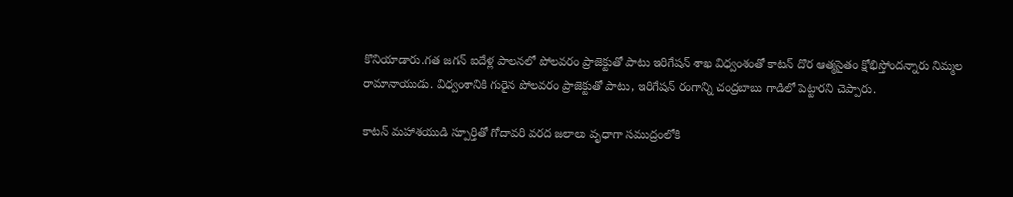కొనియాడారు.గత జగన్ ఐదేళ్ల పాలనలో పోలవరం ప్రాజెక్టుతో పాటు ఇరిగేషన్ శాఖ విధ్వంశంతో కాటన్ దొర ఆత్మసైతం క్షోభిస్తోందన్నారు నిమ్మ‌ల రామానాయుడు. విధ్వంశానికి గురైన పోలవరం ప్రాజెక్టుతో పాటు, ఇరిగేషన్ రంగాన్ని చంద్రబాబు గాడిలో పెట్టార‌ని చెప్పారు.

కాటన్ మహాశయుడి స్పూర్తితో గోదావరి వరద జలాలు వృధాగా సముద్రంలోకి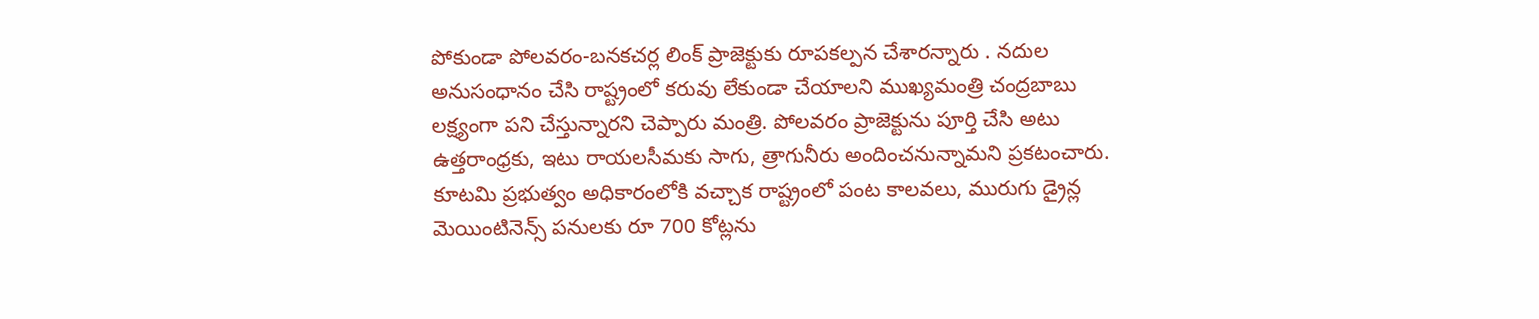పోకుండా పోలవరం-బనకచర్ల లింక్ ప్రాజెక్టుకు రూపకల్పన చేశారన్నారు . నదుల అనుసంధానం చేసి రాష్ట్రంలో కరువు లేకుండా చేయాలని ముఖ్యమంత్రి చంద్రబాబు లక్ష్యంగా పని చేస్తున్నారని చెప్పారు మంత్రి. పోలవరం ప్రాజెక్టును పూర్తి చేసి అటు ఉత్తరాంధ్రకు, ఇటు రాయలసీమకు సాగు, త్రాగునీరు అందించనున్నామ‌ని ప్ర‌క‌టంచారు. కూటమి ప్రభుత్వం అధికారంలోకి వచ్చాక రాష్ట్రంలో పంట కాలవలు, మురుగు డ్రైన్ల మెయింటినెన్స్ పనులకు రూ 700 కోట్లను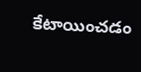కేటాయించడం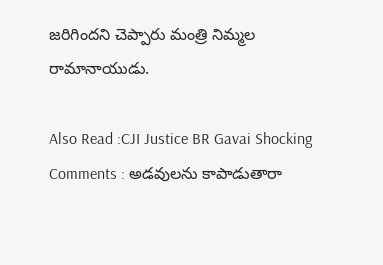జ‌రిగింద‌ని చెప్పారు మంత్రి నిమ్మ‌ల రామానాయుడు.

Also Read :CJI Justice BR Gavai Shocking Comments : అడవులను కాపాడుతారా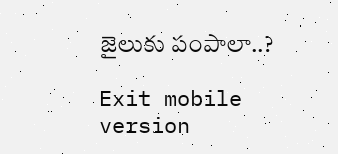జైలుకు పంపాలా..?

Exit mobile version